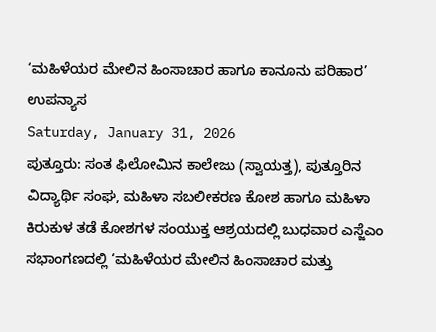‘ಮಹಿಳೆಯರ ಮೇಲಿನ ಹಿಂಸಾಚಾರ ಹಾಗೂ ಕಾನೂನು ಪರಿಹಾರ’ ಉಪನ್ಯಾಸ
Saturday, January 31, 2026
ಪುತ್ತೂರು: ಸಂತ ಫಿಲೋಮಿನ ಕಾಲೇಜು (ಸ್ವಾಯತ್ತ), ಪುತ್ತೂರಿನ ವಿದ್ಯಾರ್ಥಿ ಸಂಘ, ಮಹಿಳಾ ಸಬಲೀಕರಣ ಕೋಶ ಹಾಗೂ ಮಹಿಳಾ ಕಿರುಕುಳ ತಡೆ ಕೋಶಗಳ ಸಂಯುಕ್ತ ಆಶ್ರಯದಲ್ಲಿ ಬುಧವಾರ ಎಸ್ಜೆಎಂ ಸಭಾಂಗಣದಲ್ಲಿ ‘ಮಹಿಳೆಯರ ಮೇಲಿನ ಹಿಂಸಾಚಾರ ಮತ್ತು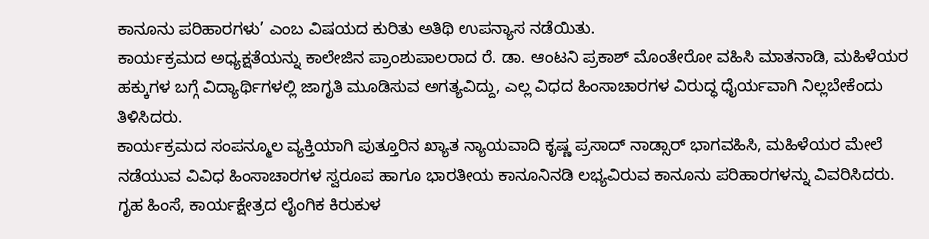ಕಾನೂನು ಪರಿಹಾರಗಳು’ ಎಂಬ ವಿಷಯದ ಕುರಿತು ಅತಿಥಿ ಉಪನ್ಯಾಸ ನಡೆಯಿತು.
ಕಾರ್ಯಕ್ರಮದ ಅಧ್ಯಕ್ಷತೆಯನ್ನು ಕಾಲೇಜಿನ ಪ್ರಾಂಶುಪಾಲರಾದ ರೆ. ಡಾ. ಆಂಟನಿ ಪ್ರಕಾಶ್ ಮೊಂತೇರೋ ವಹಿಸಿ ಮಾತನಾಡಿ, ಮಹಿಳೆಯರ ಹಕ್ಕುಗಳ ಬಗ್ಗೆ ವಿದ್ಯಾರ್ಥಿಗಳಲ್ಲಿ ಜಾಗೃತಿ ಮೂಡಿಸುವ ಅಗತ್ಯವಿದ್ದು, ಎಲ್ಲ ವಿಧದ ಹಿಂಸಾಚಾರಗಳ ವಿರುದ್ಧ ಧೈರ್ಯವಾಗಿ ನಿಲ್ಲಬೇಕೆಂದು ತಿಳಿಸಿದರು.
ಕಾರ್ಯಕ್ರಮದ ಸಂಪನ್ಮೂಲ ವ್ಯಕ್ತಿಯಾಗಿ ಪುತ್ತೂರಿನ ಖ್ಯಾತ ನ್ಯಾಯವಾದಿ ಕೃಷ್ಣ ಪ್ರಸಾದ್ ನಾಡ್ಸಾರ್ ಭಾಗವಹಿಸಿ, ಮಹಿಳೆಯರ ಮೇಲೆ ನಡೆಯುವ ವಿವಿಧ ಹಿಂಸಾಚಾರಗಳ ಸ್ವರೂಪ ಹಾಗೂ ಭಾರತೀಯ ಕಾನೂನಿನಡಿ ಲಭ್ಯವಿರುವ ಕಾನೂನು ಪರಿಹಾರಗಳನ್ನು ವಿವರಿಸಿದರು. ಗೃಹ ಹಿಂಸೆ, ಕಾರ್ಯಕ್ಷೇತ್ರದ ಲೈಂಗಿಕ ಕಿರುಕುಳ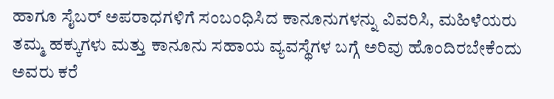ಹಾಗೂ ಸೈಬರ್ ಅಪರಾಧಗಳಿಗೆ ಸಂಬಂಧಿಸಿದ ಕಾನೂನುಗಳನ್ನು ವಿವರಿಸಿ, ಮಹಿಳೆಯರು ತಮ್ಮ ಹಕ್ಕುಗಳು ಮತ್ತು ಕಾನೂನು ಸಹಾಯ ವ್ಯವಸ್ಥೆಗಳ ಬಗ್ಗೆ ಅರಿವು ಹೊಂದಿರಬೇಕೆಂದು ಅವರು ಕರೆ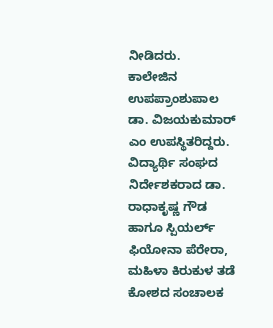ನೀಡಿದರು.
ಕಾಲೇಜಿನ ಉಪಪ್ರಾಂಶುಪಾಲ ಡಾ. ವಿಜಯಕುಮಾರ್ ಎಂ ಉಪಸ್ಥಿತರಿದ್ದರು. ವಿದ್ಯಾರ್ಥಿ ಸಂಘದ ನಿರ್ದೇಶಕರಾದ ಡಾ. ರಾಧಾಕೃಷ್ಣ ಗೌಡ ಹಾಗೂ ಸ್ಪಿಯರ್ಲ್ ಫಿಯೋನಾ ಪೆರೇರಾ, ಮಹಿಳಾ ಕಿರುಕುಳ ತಡೆ ಕೋಶದ ಸಂಚಾಲಕ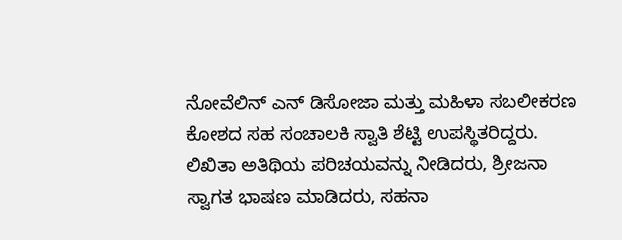ನೋವೆಲಿನ್ ಎನ್ ಡಿಸೋಜಾ ಮತ್ತು ಮಹಿಳಾ ಸಬಲೀಕರಣ ಕೋಶದ ಸಹ ಸಂಚಾಲಕಿ ಸ್ವಾತಿ ಶೆಟ್ಟಿ ಉಪಸ್ಥಿತರಿದ್ದರು.
ಲಿಖಿತಾ ಅತಿಥಿಯ ಪರಿಚಯವನ್ನು ನೀಡಿದರು, ಶ್ರೀಜನಾ ಸ್ವಾಗತ ಭಾಷಣ ಮಾಡಿದರು, ಸಹನಾ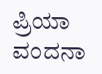ಪ್ರಿಯಾ ವಂದನಾ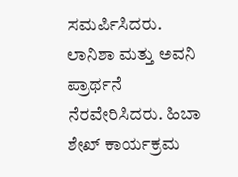ಸಮರ್ಪಿಸಿದರು. ಲಾನಿಶಾ ಮತ್ತು ಅವನಿ ಪ್ರಾರ್ಥನೆ ನೆರವೇರಿಸಿದರು. ಹಿಬಾ ಶೇಖ್ ಕಾರ್ಯಕ್ರಮ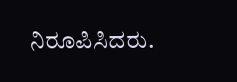ನಿರೂಪಿಸಿದರು.